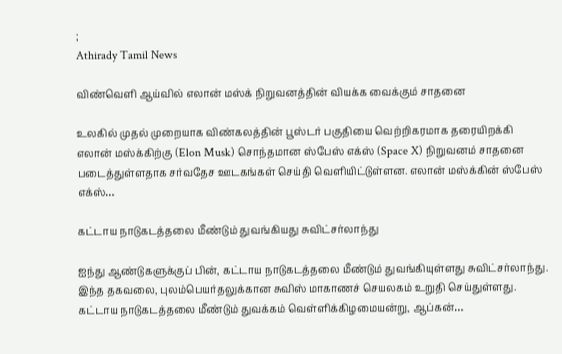;
Athirady Tamil News

விண்வெளி ஆய்வில் எலான் மஸ்க் நிறுவனத்தின் வியக்க வைக்கும் சாதனை

உலகில் முதல் முறையாக விண்கலத்தின் பூஸ்டர் பகுதியை வெற்றிகரமாக தரையிறக்கி எலான் மஸ்க்கிற்கு (Elon Musk) சொந்தமான ஸ்பேஸ் எக்ஸ் (Space X) நிறுவனம் சாதனை படைத்துள்ளதாக சர்வதேச ஊடகங்கள் செய்தி வெளியிட்டுள்ளன. எலான் மஸ்க்கின் ஸ்பேஸ் எக்ஸ்…

கட்டாய நாடுகடத்தலை மீண்டும் துவங்கியது சுவிட்சர்லாந்து

ஐந்து ஆண்டுகளுக்குப் பின், கட்டாய நாடுகடத்தலை மீண்டும் துவங்கியுள்ளது சுவிட்சர்லாந்து. இந்த தகவலை, புலம்பெயர்தலுக்கான சுவிஸ் மாகாணச் செயலகம் உறுதி செய்துள்ளது. கட்டாய நாடுகடத்தலை மீண்டும் துவக்கம் வெள்ளிக்கிழமையன்று, ஆப்கன்…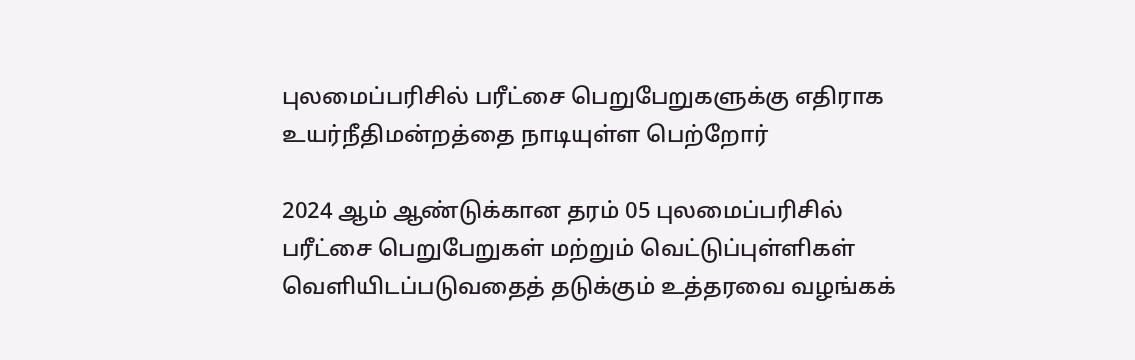புலமைப்பரிசில் பரீட்சை பெறுபேறுகளுக்கு எதிராக உயர்நீதிமன்றத்தை நாடியுள்ள பெற்றோர்

2024 ஆம் ஆண்டுக்கான தரம் 05 புலமைப்பரிசில் பரீட்சை பெறுபேறுகள் மற்றும் வெட்டுப்புள்ளிகள் வெளியிடப்படுவதைத் தடுக்கும் உத்தரவை வழங்கக்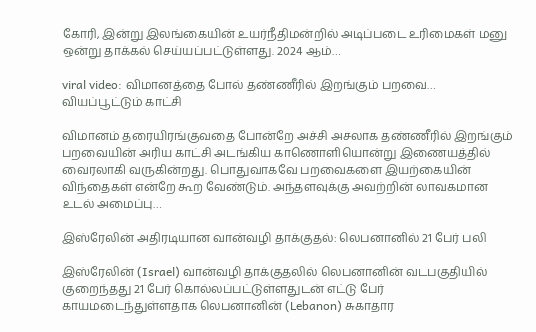கோரி, இன்று இலங்கையின் உயர்நீதிமன்றில் அடிப்படை உரிமைகள் மனு ஒன்று தாக்கல் செய்யப்பட்டுள்ளது. 2024 ஆம்…

viral video: விமானத்தை போல் தண்ணீரில் இறங்கும் பறவை… வியப்பூட்டும் காட்சி

விமானம் தரையிரங்குவதை போன்றே அச்சி அசலாக தண்ணீரில் இறங்கும் பறவையின் அரிய காட்சி அடங்கிய காணொளியொன்று இணையத்தில் வைரலாகி வருகின்றது. பொதுவாகவே பறவைகளை இயற்கையின் விந்தைகள் என்றே கூற வேண்டும். அந்தளவுக்கு அவற்றின் லாவகமான உடல் அமைப்பு…

இஸ்ரேலின் அதிரடியான வான்வழி தாக்குதல்: லெபனானில் 21 பேர் பலி

இஸ்ரேலின் (Israel) வான்வழி தாக்குதலில் லெபனானின் வடபகுதியில் குறைந்தது 21 பேர் கொல்லப்பட்டுள்ளதுடன் எட்டு பேர் காயமடைந்துள்ளதாக லெபனானின் (Lebanon) சுகாதார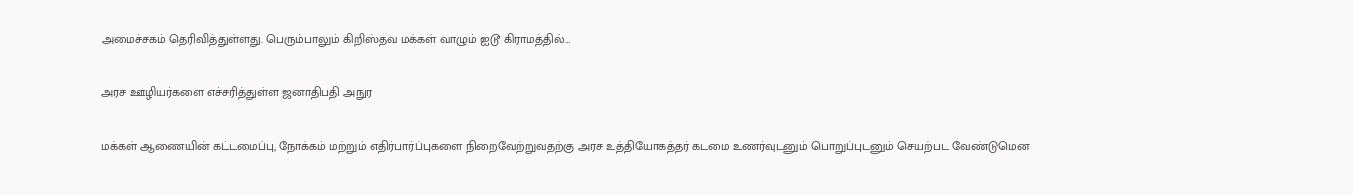அமைச்சகம் தெரிவித்துள்ளது. பெரும்பாலும் கிறிஸ்தவ மக்கள் வாழும் ஐடூ கிராமத்தில்…

அரச ஊழியர்களை எச்சரித்துள்ள ஜனாதிபதி அநுர

மக்கள் ஆணையின் கட்டமைப்பு, நோக்கம் மற்றும் எதிர்பார்ப்புகளை நிறைவேற்றுவதற்கு அரச உத்தியோகத்தர் கடமை உணர்வுடனும் பொறுப்புடனும் செயற்பட வேண்டுமென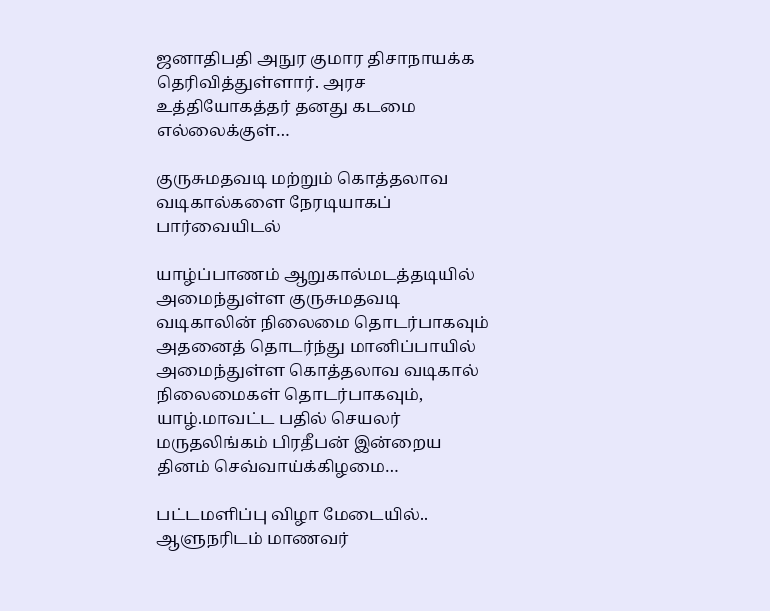ஜனாதிபதி அநுர குமார திசாநாயக்க தெரிவித்துள்ளார். அரச உத்தியோகத்தர் தனது கடமை எல்லைக்குள்…

குருசுமதவடி மற்றும் கொத்தலாவ வடிகால்களை நேரடியாகப் பார்வையிடல்

யாழ்ப்பாணம் ஆறுகால்மடத்தடியில் அமைந்துள்ள குருசுமதவடி வடிகாலின் நிலைமை தொடர்பாகவும் அதனைத் தொடர்ந்து மானிப்பாயில் அமைந்துள்ள கொத்தலாவ வடிகால் நிலைமைகள் தொடர்பாகவும், யாழ்.மாவட்ட பதில் செயலர் மருதலிங்கம் பிரதீபன் இன்றைய தினம் செவ்வாய்க்கிழமை…

பட்டமளிப்பு விழா மேடையில்.. ஆளுநரிடம் மாணவர்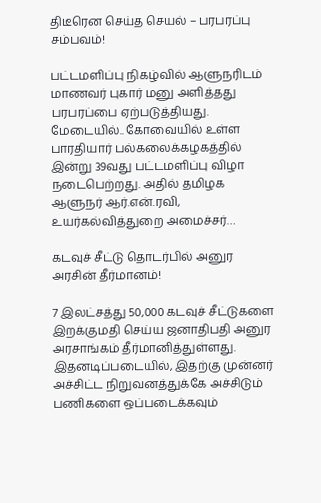திடீரென செய்த செயல் – பரபரப்பு சம்பவம்!

பட்டமளிப்பு நிகழ்வில் ஆளுநரிடம் மாணவர் புகார் மனு அளித்தது பரபரப்பை ஏற்படுத்தியது. மேடையில்.. கோவையில் உள்ள பாரதியார் பல்கலைக்கழகத்தில் இன்று 39வது பட்டமளிப்பு விழா நடைபெற்றது. அதில் தமிழக ஆளுநர் ஆர்.என்.ரவி, உயர்கல்வித்துறை அமைச்சர்…

கடவுச் சீட்டு தொடர்பில் அனுர அரசின் தீர்மானம்!

7 இலட்சத்து 50,000 கடவுச் சீட்டுகளை இறக்குமதி செய்ய ஜனாதிபதி அனுர அரசாங்கம் தீர்மானித்துள்ளது. இதனடிப்படையில், இதற்கு முன்னர் அச்சிட்ட நிறுவனத்துக்கே அச்சிடும் பணிகளை ஒப்படைக்கவும்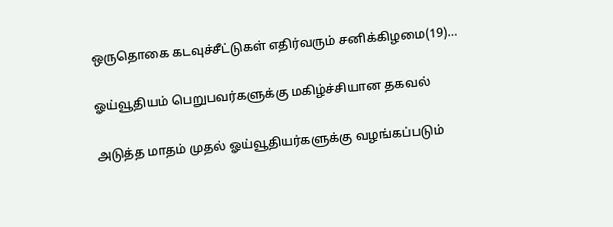ஒருதொகை கடவுச்சீட்டுகள் எதிர்வரும் சனிக்கிழமை(19)…

ஓய்வூதியம் பெறுபவர்களுக்கு மகிழ்ச்சியான தகவல்

அடுத்த மாதம் முதல் ஓய்வூதியர்களுக்கு வழங்கப்படும்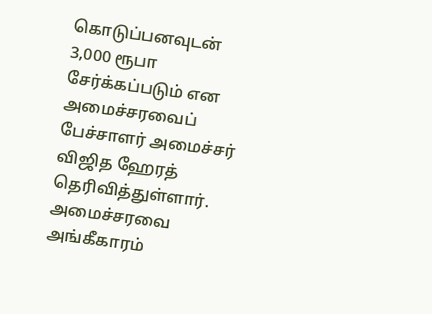கொடுப்பனவுடன் 3,000 ரூபா சேர்க்கப்படும் என அமைச்சரவைப் பேச்சாளர் அமைச்சர் விஜித ஹேரத் தெரிவித்துள்ளார். அமைச்சரவை அங்கீகாரம்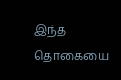இந்த தொகையை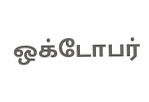ஒக்டோபர்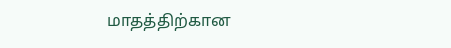மாதத்திற்கான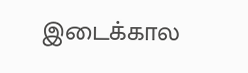இடைக்கால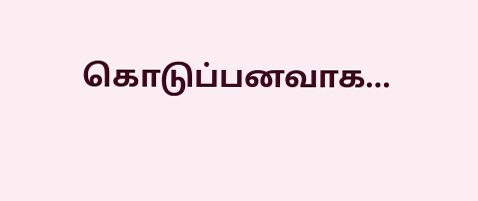கொடுப்பனவாக…